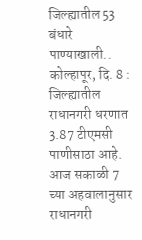जिल्ह्यातील 53 बंधारे पाण्याखाली..
कोल्हापूर, दि. 8 : जिल्ह्यातील राधानगरी धरणात 3.87 टीएमसी पाणीसाठा आहे. आज सकाळी 7 च्या अहवालानुसार राधानगरी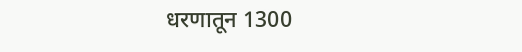धरणातून 1300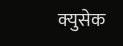क्युसेक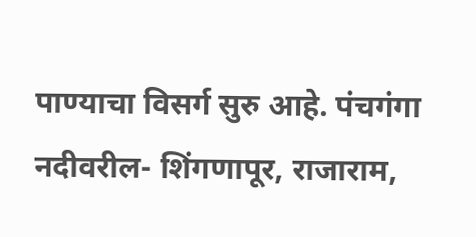पाण्याचा विसर्ग सुरु आहे. पंचगंगा नदीवरील- शिंगणापूर, राजाराम,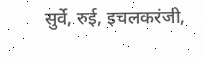सुर्वे, रुई, इचलकरंजी,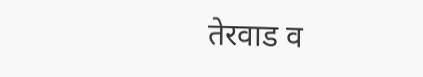तेरवाड व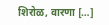शिरोळ, वारणा […]